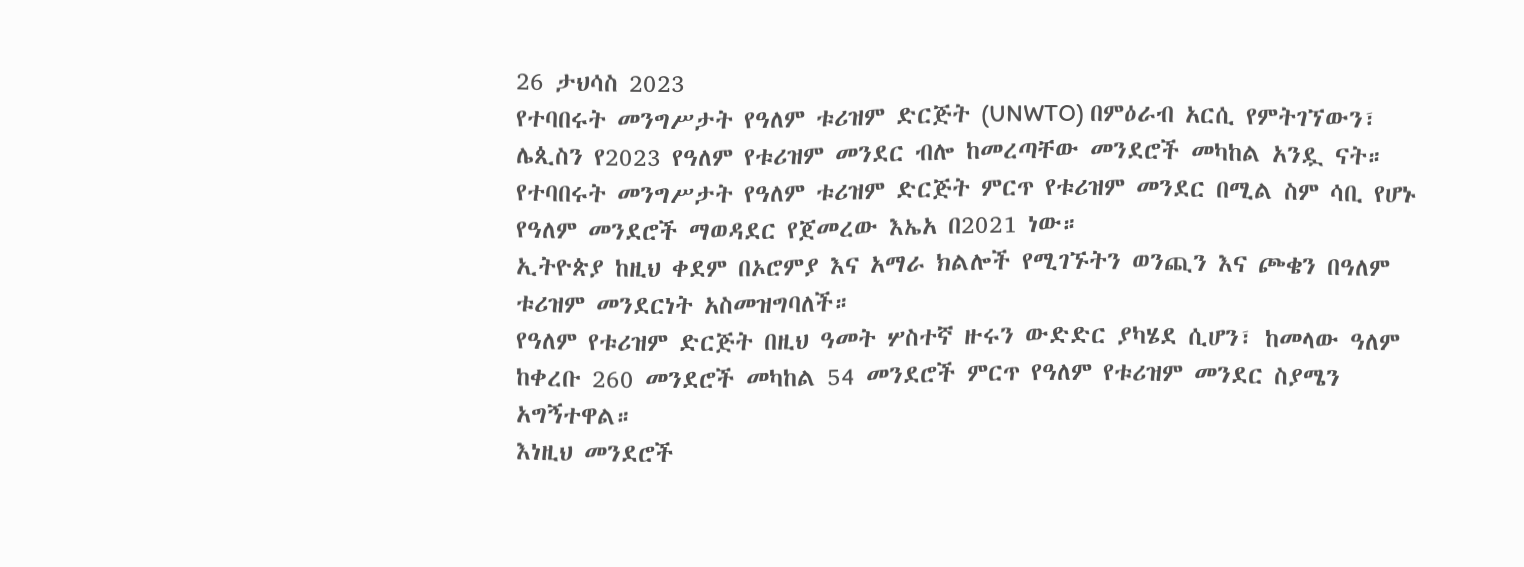26 ታህሳስ 2023
የተባበሩት መንግሥታት የዓለም ቱሪዝም ድርጅት (UNWTO) በምዕራብ አርሲ የምትገኘውን፣ ሌጲስን የ2023 የዓለም የቱሪዝም መንደር ብሎ ከመረጣቸው መንደሮች መካከል አንዷ ናት።
የተባበሩት መንግሥታት የዓለም ቱሪዝም ድርጅት ምርጥ የቱሪዝም መንደር በሚል ስም ሳቢ የሆኑ የዓለም መንደሮች ማወዳደር የጀመረው እኤአ በ2021 ነው።
ኢትዮጵያ ከዚህ ቀደም በኦሮምያ እና አማራ ክልሎች የሚገኙትን ወንጪን እና ጮቄን በዓለም ቱሪዝም መንደርነት አስመዝግባለች።
የዓለም የቱሪዝም ድርጅት በዚህ ዓመት ሦስተኛ ዙሩን ውድድር ያካሄደ ሲሆን፣ ከመላው ዓለም ከቀረቡ 260 መንደሮች መካከል 54 መንደሮች ምርጥ የዓለም የቱሪዝም መንደር ስያሜን አግኝተዋል።
እነዚህ መንደሮች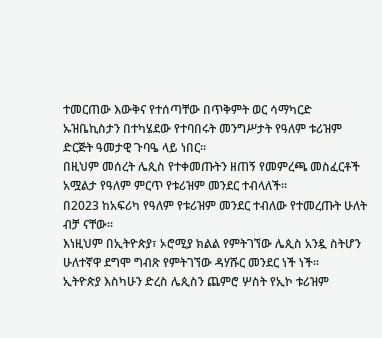ተመርጠው እውቅና የተሰጣቸው በጥቅምት ወር ሳማካርድ ኡዝቤኪስታን በተካሄደው የተባበሩት መንግሥታት የዓለም ቱሪዝም ድርጅት ዓመታዊ ጉባዔ ላይ ነበር።
በዚህም መሰረት ሌጲስ የተቀመጡትን ዘጠኝ የመምረጫ መስፈርቶች አሟልታ የዓለም ምርጥ የቱሪዝም መንደር ተብላለች።
በ2023 ከአፍሪካ የዓለም የቱሪዝም መንደር ተብለው የተመረጡት ሁለት ብቻ ናቸው።
እነዚህም በኢትዮጵያ፣ ኦሮሚያ ክልል የምትገኘው ሌጲስ አንዷ ስትሆን ሁለተኛዋ ደግሞ ግብጽ የምትገኘው ዳሃሹር መንደር ነች ነች።
ኢትዮጵያ እስካሁን ድረስ ሌጲስን ጨምሮ ሦስት የኢኮ ቱሪዝም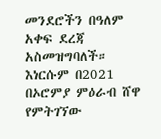መንደሮችን በዓለም አቀፍ ደረጃ አስመዝግባለች።
እነርሱም በ2021 በኦሮምያ ምዕራብ ሸዋ የምትገኘው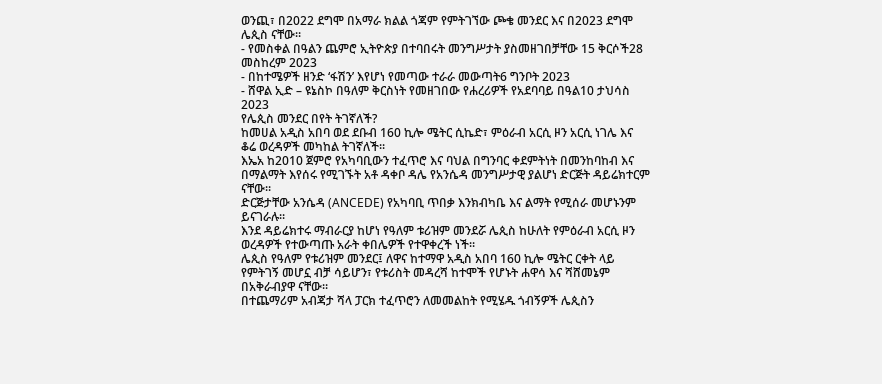ወንጪ፣ በ2022 ደግሞ በአማራ ክልል ጎጃም የምትገኘው ጮቄ መንደር እና በ2023 ደግሞ ሌጲስ ናቸው።
- የመስቀል በዓልን ጨምሮ ኢትዮጵያ በተባበሩት መንግሥታት ያስመዘገበቻቸው 15 ቅርሶች28 መስከረም 2023
- በከተሜዎች ዘንድ ‘ፋሽን’ እየሆነ የመጣው ተራራ መውጣት6 ግንቦት 2023
- ሸዋል ኢድ – ዩኔስኮ በዓለም ቅርስነት የመዘገበው የሐረሪዎች የአደባባይ በዓል10 ታህሳስ 2023
የሌጲስ መንደር በየት ትገኛለች?
ከመሀል አዲስ አበባ ወደ ደቡብ 160 ኪሎ ሜትር ሲኬድ፣ ምዕራብ አርሲ ዞን አርሲ ነገሌ እና ቆሬ ወረዳዎች መካከል ትገኛለች።
እኤአ ከ2010 ጀምሮ የአካባቢውን ተፈጥሮ እና ባህል በግንባር ቀደምትነት በመንከባከብ እና በማልማት እየሰሩ የሚገኙት አቶ ዳቀቦ ዳሌ የአንሴዳ መንግሥታዊ ያልሆነ ድርጅት ዳይሬክተርም ናቸው።
ድርጅታቸው አንሴዳ (ANCEDE) የአካባቢ ጥበቃ እንክብካቤ እና ልማት የሚሰራ መሆኑንም ይናገራሉ።
እንደ ዳይሬክተሩ ማብራርያ ከሆነ የዓለም ቱሪዝም መንደሯ ሌጲስ ከሁለት የምዕራብ አርሲ ዞን ወረዳዎች የተውጣጡ አራት ቀበሌዎች የተዋቀረች ነች።
ሌጲስ የዓለም የቱሪዝም መንደር፤ ለዋና ከተማዋ አዲስ አበባ 160 ኪሎ ሜትር ርቀት ላይ የምትገኝ መሆኗ ብቻ ሳይሆን፣ የቱሪስት መዳረሻ ከተሞች የሆኑት ሐዋሳ እና ሻሸመኔም በአቅራብያዋ ናቸው።
በተጨማሪም አብጃታ ሻላ ፓርክ ተፈጥሮን ለመመልከት የሚሄዱ ጎብኝዎች ሌጲስን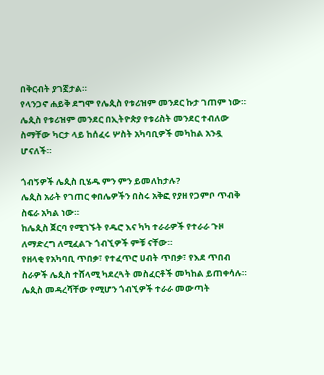በቅርብት ያገኟታል።
የላንጋኖ ሐይቅ ደግሞ የሌጲስ የቱሪዝም መንደር ኩታ ገጠም ነው።
ሌጲስ የቱሪዝም መንደር በኢትዮጵያ የቱሪስት መንደር ተብለው ስማቸው ካርታ ላይ ከሰፈሩ ሦስት አካባቢዎች መካከል አንዷ ሆናለች።

ጎብኝዎች ሌጲስ ቢሄዱ ምን ምን ይመለከታሉ?
ሌጲስ አራት የገጠር ቀበሌዎችን በስሩ አቅፎ የያዘ የጋምቦ ጥብቅ ስፍራ አካል ነው።
ከሌጲስ ጀርባ የሚገኙት የዱሮ እና ካካ ተራራዎች የተራራ ጉዞ ለማድረግ ለሚፈልጉ ጎብኚዎች ምቹ ናቸው።
የዘላቂ የአካባቢ ጥበቃ፣ የተፈጥሮ ሀብት ጥበቃ፣ የእደ ጥበብ ስራዎች ሌጲስ ተሸላሚ ካደረጓት መስፈርቶች መካከል ይጠቀሳሉ።
ሌጲስ መዳረሻቸው የሚሆን ጎብኚዎች ተራራ መውጣት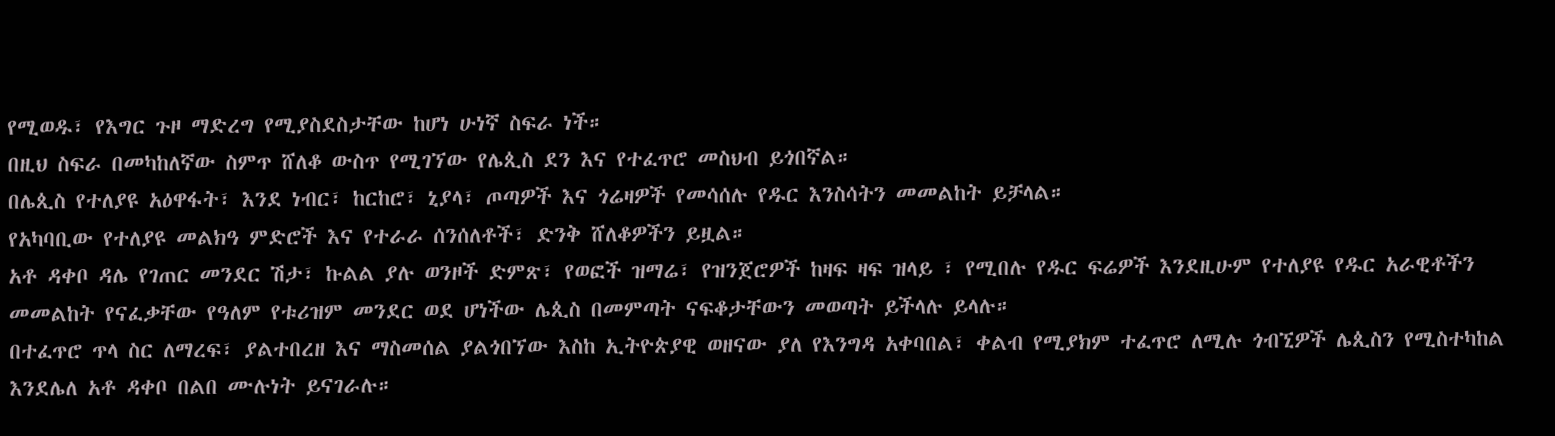የሚወዱ፣ የእግር ጉዞ ማድረግ የሚያስደስታቸው ከሆነ ሁነኛ ስፍራ ነች።
በዚህ ስፍራ በመካከለኛው ስምጥ ሸለቆ ውስጥ የሚገኘው የሌጲስ ደን እና የተፈጥሮ መስህብ ይጎበኛል።
በሌጲስ የተለያዩ አዕዋፋት፣ እንደ ነብር፣ ከርከሮ፣ ኒያላ፣ ጦጣዎች እና ጎሬዛዎች የመሳሰሉ የዱር እንስሳትን መመልከት ይቻላል።
የአካባቢው የተለያዩ መልክዓ ምድሮች እና የተራራ ሰንሰለቶች፣ ድንቅ ሸለቆዎችን ይዟል።
አቶ ዳቀቦ ዳሌ የገጠር መንደር ሽታ፣ ኩልል ያሉ ወንዞች ድምጽ፣ የወፎች ዝማሬ፣ የዝንጀሮዎች ከዛፍ ዛፍ ዝላይ ፣ የሚበሉ የዱር ፍሬዎች እንደዚሁም የተለያዩ የዱር አራዊቶችን መመልከት የናፈቃቸው የዓለም የቱሪዝም መንደር ወደ ሆነችው ሌጲስ በመምጣት ናፍቆታቸውን መወጣት ይችላሉ ይላሉ።
በተፈጥሮ ጥላ ስር ለማረፍ፣ ያልተበረዘ እና ማስመሰል ያልጎበኘው እስከ ኢትዮጵያዊ ወዘናው ያለ የእንግዳ አቀባበል፣ ቀልብ የሚያክም ተፈጥሮ ለሚሉ ጎብኚዎች ሌጲስን የሚስተካከል እንደሌለ አቶ ዳቀቦ በልበ ሙሉነት ይናገራሉ።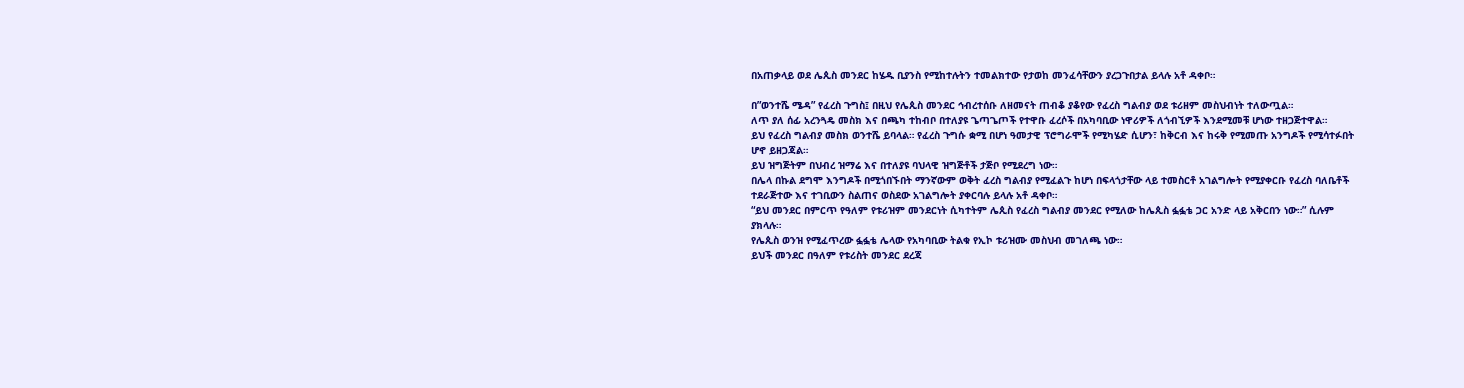በአጠቃላይ ወደ ሌጲስ መንደር ከሄዱ ቢያንስ የሚከተሉትን ተመልክተው የታወከ መንፈሳቸውን ያረጋጉበታል ይላሉ አቶ ዳቀቦ።

በ”ወንተሼ ሜዳ” የፈረስ ጉግስ፤ በዚህ የሌጲስ መንደር ኅብረተሰቡ ለዘመናት ጠብቆ ያቆየው የፈረስ ግልብያ ወደ ቱሪዘም መስህብነት ተለውጧል።
ለጥ ያለ ሰፊ አረንጓዴ መስክ እና በጫካ ተከብቦ በተለያዩ ጌጣጌጦች የተዋቡ ፈረሶች በአካባቢው ነዋሪዎች ለጎብኚዎች እንደሚመቹ ሆነው ተዘጋጅተዋል።
ይህ የፈረስ ግልብያ መስክ ወንተሼ ይባላል። የፈረስ ጉግሱ ቋሚ በሆነ ዓመታዊ ፕሮግራሞች የሚካሄድ ሲሆን፣ ከቅርብ እና ከሩቅ የሚመጡ አንግዶች የሚሳተፉበት ሆኖ ይዘጋጃል።
ይህ ዝግጅትም በህብረ ዝማሬ እና በተለያዩ ባህላዊ ዝግጅቶች ታጅቦ የሚደረግ ነው።
በሌላ በኩል ደግሞ እንግዶች በሚጎበኙበት ማንኛውም ወቅት ፈረስ ግልብያ የሚፈልጉ ከሆነ በፍላጎታቸው ላይ ተመስርቶ አገልግሎት የሚያቀርቡ የፈረስ ባለቤቶች ተደራጅተው እና ተገቢውን ስልጠና ወስደው አገልግሎት ያቀርባሉ ይላሉ አቶ ዳቀቦ።
“ይህ መንደር በምርጥ የዓለም የቱሪዝም መንደርነት ሲካተትም ሌጲስ የፈረስ ግልብያ መንደር የሚለው ከሌጲስ ፏፏቴ ጋር አንድ ላይ አቅርበን ነው።” ሲሉም ያክላሉ።
የሌጲስ ወንዝ የሚፈጥረው ፏፏቴ ሌላው የአካባቢው ትልቁ የኢኮ ቱሪዝሙ መስህብ መገለጫ ነው።
ይህች መንደር በዓለም የቱሪስት መንደር ደረጃ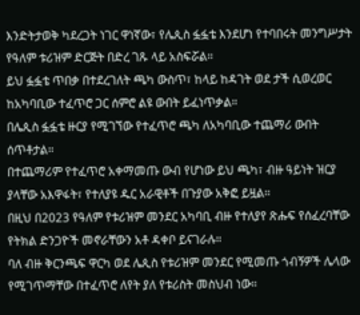እንድትታወቅ ካደረጋት ነገር ዋነኛው፣ የሌጲስ ፏፏቴ እንደሆነ የተባበሩት መንግሥታት የዓለም ቱሪዝም ድርጅት በድረ ገጹ ላይ አስፍሯል።
ይህ ፏፏቴ ጥበቃ በተደረገለት ጫካ ውስጥ፣ ከላይ ከዳገት ወደ ታች ሲወረወር ከአካባቢው ተፈጥሮ ጋር ሰምሮ ልዩ ውበት ይፈነጥቃል።
በሌጲስ ፏፏቴ ዙርያ የሚገኘው የተፈጥሮ ጫካ ለአካባቢው ተጨማሪ ውበት ሰጥቶታል።
በተጨማሪም የተፈጥሮ አቀማመጡ ውብ የሆነው ይህ ጫካ፣ ብዙ ዓይነት ዝርያ ያላቸው አእዋፋት፣ የተለያዩ ዱር አራዊቶች በጉያው አቅፎ ይዟል።
በዚህ በ2023 የዓለም የቱሪዝም መንደር አካባቢ ብዙ የተለያየ ጽሑፍ የሰፈረባቸው የትክል ድንጋዮች መኖራቸውን አቶ ዳቀቦ ይናገራሉ።
ባለ ብዙ ቅርንጫፍ ዋርካ ወደ ሌጲስ የቱሪዝም መንደር የሚመጡ ጎብኝዎች ሌላው የሚገጥማቸው በተፈጥሮ ለየት ያለ የቱሪስት መስህብ ነው።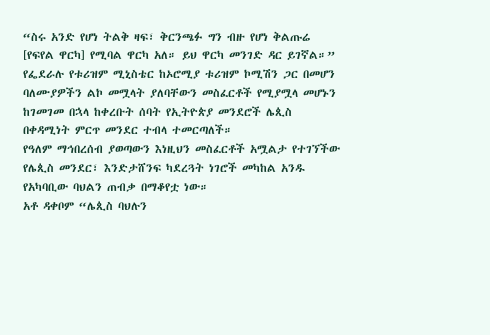“ስሩ አንድ የሆነ ትልቅ ዛፍ፣ ቅርንጫፉ ግን ብዙ የሆነ ቅልጡሬ [የፍየል ዋርካ] የሚባል ዋርካ አለ። ይህ ዋርካ መንገድ ዳር ይገኛል።”
የፌደራሉ የቱሪዝም ሚኒስቴር ከኦሮሚያ ቱሪዝም ኮሚሽን ጋር በመሆን ባለሙያዎችን ልኮ መሟላት ያለባቸውን መስፈርቶች የሚያሟላ መሆኑን ከገመገመ በኋላ ከቀረቡት ሰባት የኢትዮጵያ መንደሮች ሌጲስ በቀዳሚነት ምርጥ መንደር ተብላ ተመርጣለች።
የዓለም ማኅበረሰብ ያወጣውን እነዚህን መስፈርቶች አሟልታ የተገኘችው የሌጲስ መንደር፣ እንድታሸንፍ ካደረጓት ነገሮች መካከል አንዱ የአካባቢው ባህልን ጠብቃ በማቆየቷ ነው።
አቶ ዳቀቦም “ሌጲስ ባህሉን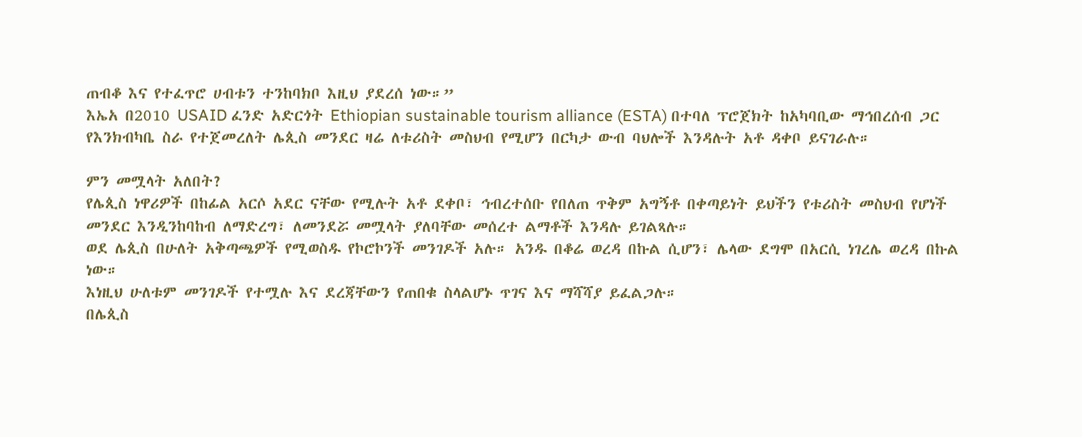ጠብቆ እና የተፈጥሮ ሀብቱን ተንከባክቦ እዚህ ያደረሰ ነው።”
እኤአ በ2010 USAID ፈንድ አድርጎት Ethiopian sustainable tourism alliance (ESTA) በተባለ ፕሮጀክት ከአካባቢው ማኅበረሰብ ጋር የእንክብካቤ ስራ የተጀመረለት ሌጲስ መንደር ዛሬ ለቱሪስት መስህብ የሚሆን በርካታ ውብ ባህሎች እንዳሉት አቶ ዳቀቦ ይናገራሉ።

ምን መሟላት አለበት?
የሌጲስ ነዋሪዎች በከፊል አርሶ አደር ናቸው የሚሉት አቶ ደቀቦ፣ ኅብረተሰቡ የበለጠ ጥቅም አግኝቶ በቀጣይነት ይህችን የቱሪስት መስህብ የሆነች መንደር እንዲንከባከብ ለማድረግ፣ ለመንደሯ መሟላት ያለባቸው መሰረተ ልማቶች እንዳሉ ይገልጻሉ።
ወደ ሌጲስ በሁለት አቅጣጫዎች የሚወስዱ የኮሮኮንች መንገዶች አሉ። አንዱ በቆሬ ወረዳ በኩል ሲሆን፣ ሌላው ደግሞ በአርሲ ነገረሌ ወረዳ በኩል ነው።
እነዚህ ሁለቱም መንገዶች የተሟሉ እና ደረጃቸውን የጠበቁ ስላልሆኑ ጥገና እና ማሻሻያ ይፈልጋሉ።
በሌጲስ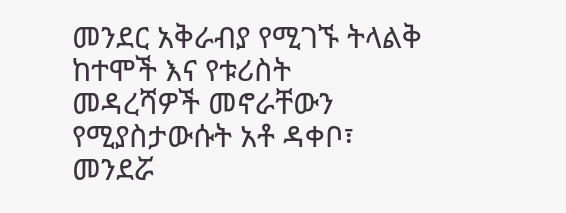መንደር አቅራብያ የሚገኙ ትላልቅ ከተሞች እና የቱሪስት መዳረሻዎች መኖራቸውን የሚያስታውሱት አቶ ዳቀቦ፣ መንደሯ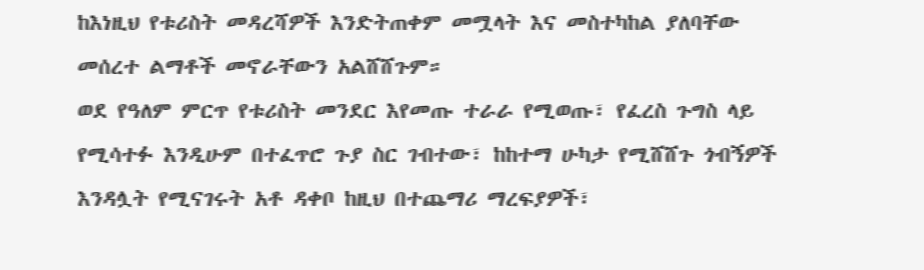ከእነዚህ የቱሪስት መዳረሻዎች እንድትጠቀም መሟላት እና መስተካከል ያለባቸው መሰረተ ልማቶች መኖራቸውን አልሸሸጉም።
ወደ የዓለም ምርጥ የቱሪስት መንደር እየመጡ ተራራ የሚወጡ፣ የፈረስ ጉግስ ላይ የሚሳተፉ እንዲሁም በተፈጥሮ ጉያ ስር ገብተው፣ ከከተማ ሁካታ የሚሸሸጉ ጎብኝዎች እንዳሏት የሚናገሩት አቶ ዳቀቦ ከዚህ በተጨማሪ ማረፍያዎች፣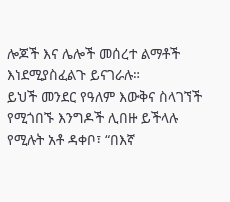ሎጆች እና ሌሎች መሰረተ ልማቶች እነደሚያስፈልጉ ይናገራሉ።
ይህች መንደር የዓለም እውቅና ስላገኘች የሚጎበኙ እንግዶች ሊበዙ ይችላሉ የሚሉት አቶ ዳቀቦ፣ “በእኛ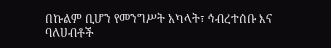በኩልም ቢሆን የመንግሥት አካላት፣ ኅብረተሰቡ እና ባለሀብቶች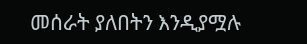መሰራት ያለበትን እንዲያሟሉ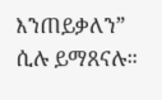እንጠይቃለን” ሲሉ ይማጸናሉ።